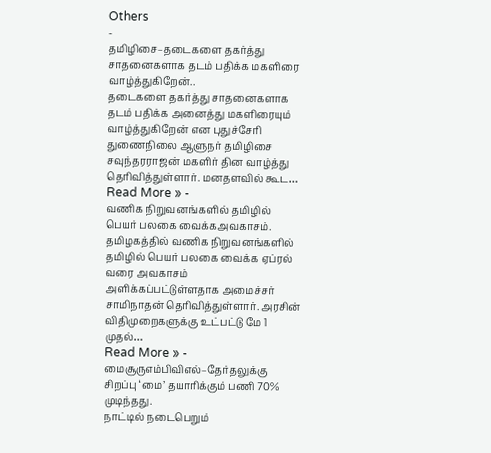Others
-
தமிழிசை–தடைகளை தகர்த்து சாதனைகளாக தடம் பதிக்க மகளிரை வாழ்த்துகிறேன்..
தடைகளை தகர்த்து சாதனைகளாக தடம் பதிக்க அனைத்து மகளிரையும் வாழ்த்துகிறேன் என புதுச்சேரி துணைநிலை ஆளுநர் தமிழிசை சவுந்தரராஜன் மகளிர் தின வாழ்த்து தெரிவித்துள்ளார். மனதளவில் கூட…
Read More » -
வணிக நிறுவனங்களில் தமிழில் பெயர் பலகை வைக்கஅவகாசம்.
தமிழகத்தில் வணிக நிறுவனங்களில் தமிழில் பெயர் பலகை வைக்க ஏப்ரல் வரை அவகாசம் அளிக்கப்பட்டுள்ளதாக அமைச்சர் சாமிநாதன் தெரிவித்துள்ளார். அரசின் விதிமுறைகளுக்கு உட்பட்டு மே 1 முதல்…
Read More » -
மைசூருஎம்பிவிஎல்–தேர்தலுக்கு சிறப்பு ‘மை’ தயாரிக்கும் பணி 70% முடிந்தது.
நாட்டில் நடைபெறும்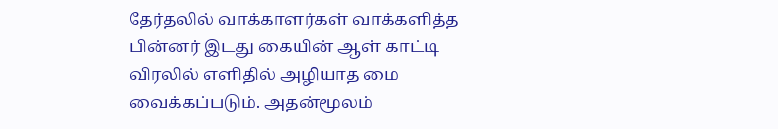தேர்தலில் வாக்காளர்கள் வாக்களித்த பின்னர் இடது கையின் ஆள் காட்டி விரலில் எளிதில் அழியாத மை வைக்கப்படும். அதன்மூலம்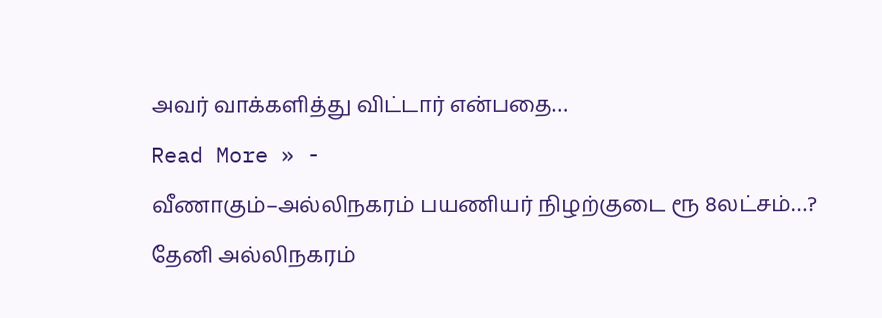அவர் வாக்களித்து விட்டார் என்பதை…
Read More » -
வீணாகும்–அல்லிநகரம் பயணியர் நிழற்குடை ரூ 8லட்சம்…?
தேனி அல்லிநகரம்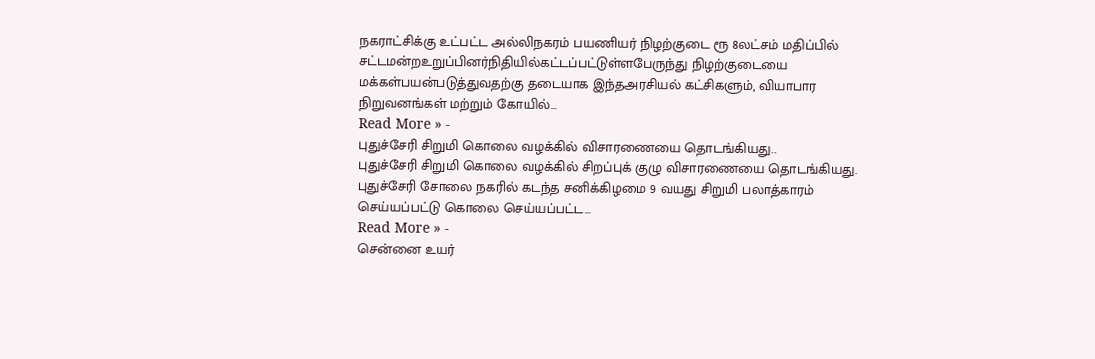நகராட்சிக்கு உட்பட்ட அல்லிநகரம் பயணியர் நிழற்குடை ரூ 8லட்சம் மதிப்பில் சட்டமன்றஉறுப்பினர்நிதியில்கட்டப்பட்டுள்ளபேருந்து நிழற்குடையை மக்கள்பயன்படுத்துவதற்கு தடையாக இந்தஅரசியல் கட்சிகளும், வியாபார நிறுவனங்கள் மற்றும் கோயில்…
Read More » -
புதுச்சேரி சிறுமி கொலை வழக்கில் விசாரணையை தொடங்கியது..
புதுச்சேரி சிறுமி கொலை வழக்கில் சிறப்புக் குழு விசாரணையை தொடங்கியது. புதுச்சேரி சோலை நகரில் கடந்த சனிக்கிழமை 9 வயது சிறுமி பலாத்காரம் செய்யப்பட்டு கொலை செய்யப்பட்ட…
Read More » -
சென்னை உயர்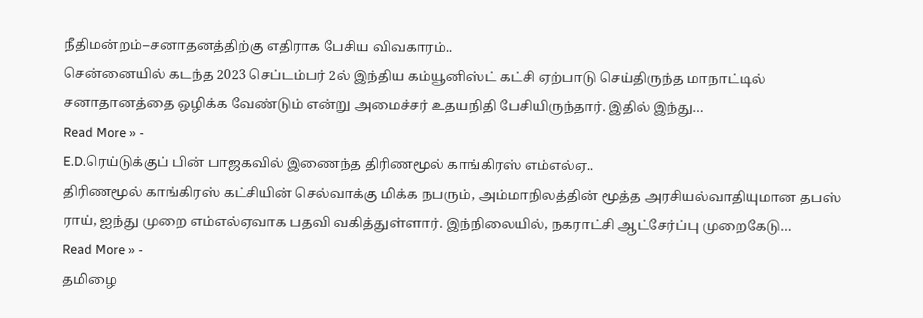நீதிமன்றம்–சனாதனத்திற்கு எதிராக பேசிய விவகாரம்..
சென்னையில் கடந்த 2023 செப்டம்பர் 2ல் இந்திய கம்யூனிஸ்ட் கட்சி ஏற்பாடு செய்திருந்த மாநாட்டில் சனாதானத்தை ஒழிக்க வேண்டும் என்று அமைச்சர் உதயநிதி பேசியிருந்தார். இதில் இந்து…
Read More » -
E.D.ரெய்டுக்குப் பின் பாஜகவில் இணைந்த திரிணமூல் காங்கிரஸ் எம்எல்ஏ..
திரிணமூல் காங்கிரஸ் கட்சியின் செல்வாக்கு மிக்க நபரும், அம்மாநிலத்தின் மூத்த அரசியல்வாதியுமான தபஸ் ராய், ஐந்து முறை எம்எல்ஏவாக பதவி வகித்துள்ளார். இந்நிலையில், நகராட்சி ஆட்சேர்ப்பு முறைகேடு…
Read More » -
தமிழை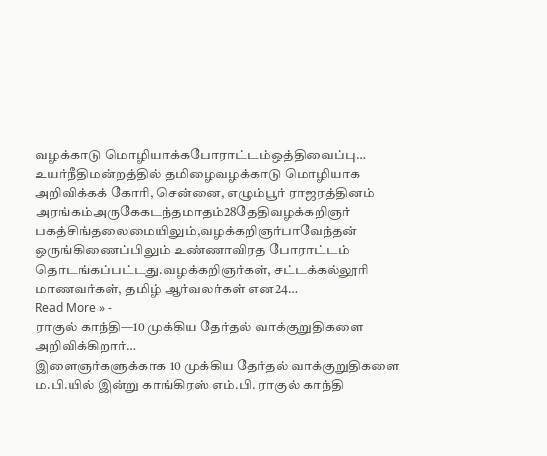வழக்காடு மொழியாக்கபோராட்டம்ஒத்திவைப்பு…
உயர்நீதிமன்றத்தில் தமிழைவழக்காடு மொழியாக அறிவிக்கக் கோரி, சென்னை, எழும்பூர் ராஜரத்தினம் அரங்கம்அருகேகடந்தமாதம்28தேதிவழக்கறிஞர் பகத்சிங்தலைமையிலும்,வழக்கறிஞர்பாவேந்தன் ஒருங்கிணைப்பிலும் உண்ணாவிரத போராட்டம் தொடங்கப்பட்டது.வழக்கறிஞர்கள், சட்டக்கல்லூரி மாணவர்கள், தமிழ் ஆர்வலர்கள் என24…
Read More » -
ராகுல் காந்தி—10 முக்கிய தேர்தல் வாக்குறுதிகளை அறிவிக்கிறார்…
இளைஞர்களுக்காக 10 முக்கிய தேர்தல் வாக்குறுதிகளை ம.பி.யில் இன்று காங்கிரஸ் எம்.பி. ராகுல் காந்தி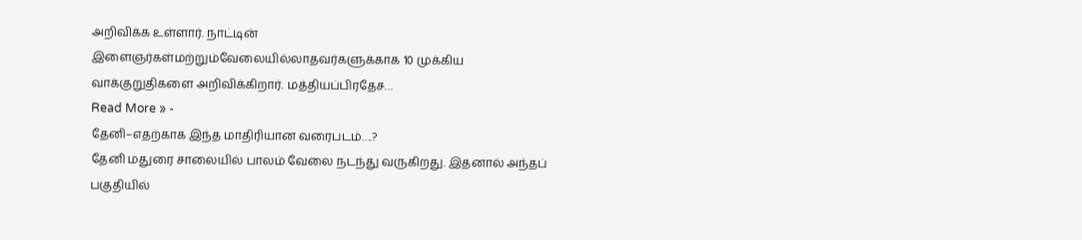அறிவிக்க உள்ளார். நாட்டின் இளைஞர்கள்மற்றும்வேலையில்லாதவர்களுக்காக 10 முக்கிய வாக்குறுதிகளை அறிவிக்கிறார். மத்தியப்பிரதேச…
Read More » -
தேனி–எதற்காக இந்த மாதிரியான வரைபடம்….?
தேனி மதுரை சாலையில் பாலம் வேலை நடந்து வருகிறது. இதனால் அந்தப் பகுதியில்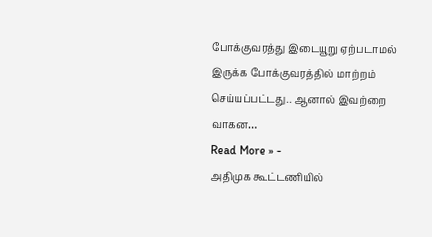போக்குவரத்து இடையூறு ஏற்படாமல் இருக்க போக்குவரத்தில் மாற்றம் செய்யப்பட்டது.. ஆனால் இவற்றை வாகன…
Read More » -
அதிமுக கூட்டணியில்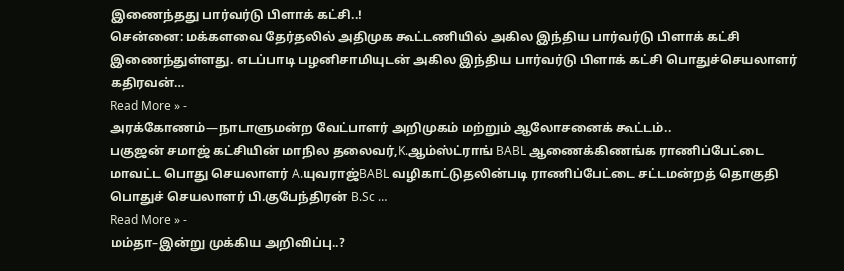இணைந்தது பார்வர்டு பிளாக் கட்சி..!
சென்னை: மக்களவை தேர்தலில் அதிமுக கூட்டணியில் அகில இந்திய பார்வர்டு பிளாக் கட்சி இணைந்துள்ளது. எடப்பாடி பழனிசாமியுடன் அகில இந்திய பார்வர்டு பிளாக் கட்சி பொதுச்செயலாளர் கதிரவன்…
Read More » -
அரக்கோணம்—நாடாளுமன்ற வேட்பாளர் அறிமுகம் மற்றும் ஆலோசனைக் கூட்டம்..
பகுஜன் சமாஜ் கட்சியின் மாநில தலைவர்,K.ஆம்ஸ்ட்ராங் BABL ஆணைக்கிணங்க ராணிப்பேட்டை மாவட்ட பொது செயலாளர் A.யுவராஜ்BABL வழிகாட்டுதலின்படி ராணிப்பேட்டை சட்டமன்றத் தொகுதி பொதுச் செயலாளர் பி.குபேந்திரன் B.Sc …
Read More » -
மம்தா–இன்று முக்கிய அறிவிப்பு..?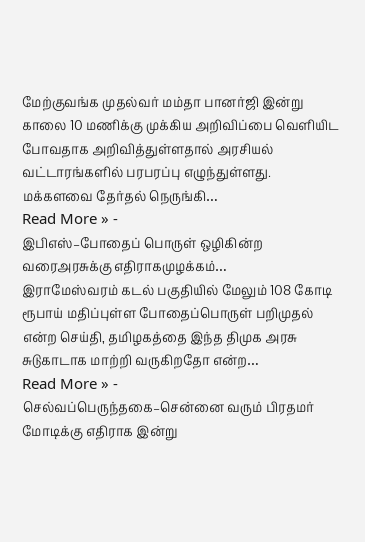மேற்குவங்க முதல்வர் மம்தா பானர்ஜி இன்று காலை 10 மணிக்கு முக்கிய அறிவிப்பை வெளியிட போவதாக அறிவித்துள்ளதால் அரசியல் வட்டாரங்களில் பரபரப்பு எழுந்துள்ளது. மக்களவை தேர்தல் நெருங்கி…
Read More » -
இபிஎஸ்–போதைப் பொருள் ஒழிகின்ற வரைஅரசுக்கு எதிராகமுழக்கம்…
இராமேஸ்வரம் கடல் பகுதியில் மேலும் 108 கோடி ரூபாய் மதிப்புள்ள போதைப்பொருள் பறிமுதல் என்ற செய்தி, தமிழகத்தை இந்த திமுக அரசு சுடுகாடாக மாற்றி வருகிறதோ என்ற…
Read More » -
செல்வப்பெருந்தகை–சென்னை வரும் பிரதமர் மோடிக்கு எதிராக இன்று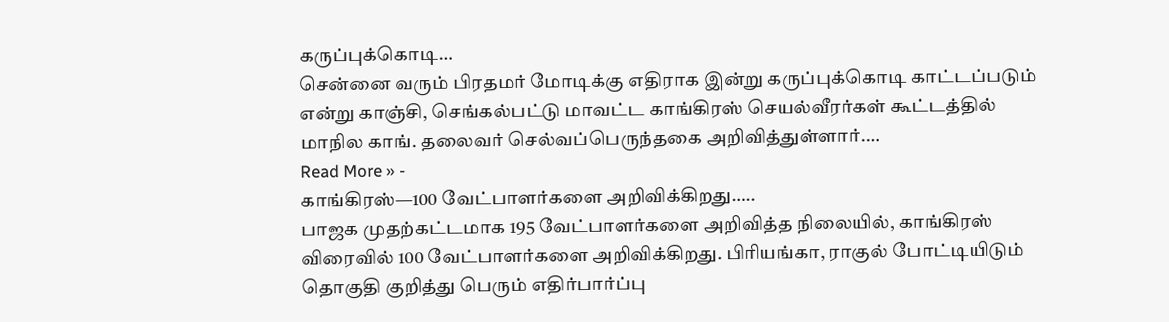கருப்புக்கொடி…
சென்னை வரும் பிரதமர் மோடிக்கு எதிராக இன்று கருப்புக்கொடி காட்டப்படும் என்று காஞ்சி, செங்கல்பட்டு மாவட்ட காங்கிரஸ் செயல்வீரர்கள் கூட்டத்தில் மாநில காங். தலைவர் செல்வப்பெருந்தகை அறிவித்துள்ளார்.…
Read More » -
காங்கிரஸ்—100 வேட்பாளர்களை அறிவிக்கிறது…..
பாஜக முதற்கட்டமாக 195 வேட்பாளர்களை அறிவித்த நிலையில், காங்கிரஸ் விரைவில் 100 வேட்பாளர்களை அறிவிக்கிறது. பிரியங்கா, ராகுல் போட்டியிடும் தொகுதி குறித்து பெரும் எதிர்பார்ப்பு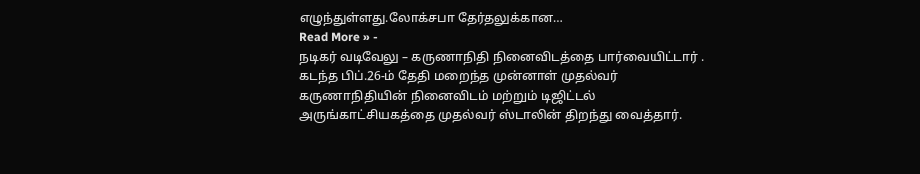எழுந்துள்ளது.லோக்சபா தேர்தலுக்கான…
Read More » -
நடிகர் வடிவேலு – கருணாநிதி நினைவிடத்தை பார்வையிட்டார் .
கடந்த பிப்.26-ம் தேதி மறைந்த முன்னாள் முதல்வர் கருணாநிதியின் நினைவிடம் மற்றும் டிஜிட்டல் அருங்காட்சியகத்தை முதல்வர் ஸ்டாலின் திறந்து வைத்தார்.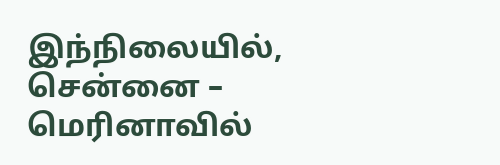இந்நிலையில், சென்னை – மெரினாவில்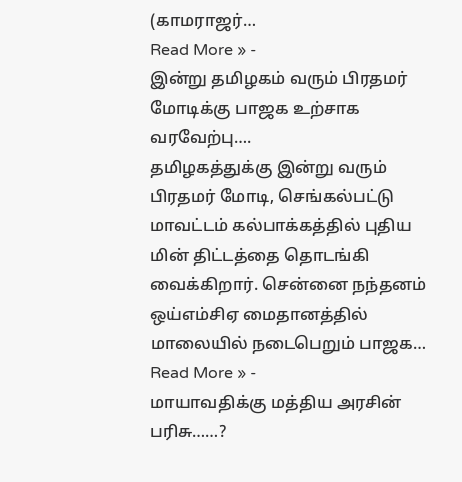(காமராஜர்…
Read More » -
இன்று தமிழகம் வரும் பிரதமர் மோடிக்கு பாஜக உற்சாக வரவேற்பு….
தமிழகத்துக்கு இன்று வரும் பிரதமர் மோடி, செங்கல்பட்டு மாவட்டம் கல்பாக்கத்தில் புதிய மின் திட்டத்தை தொடங்கி வைக்கிறார். சென்னை நந்தனம் ஒய்எம்சிஏ மைதானத்தில் மாலையில் நடைபெறும் பாஜக…
Read More » -
மாயாவதிக்கு மத்திய அரசின் பரிசு……?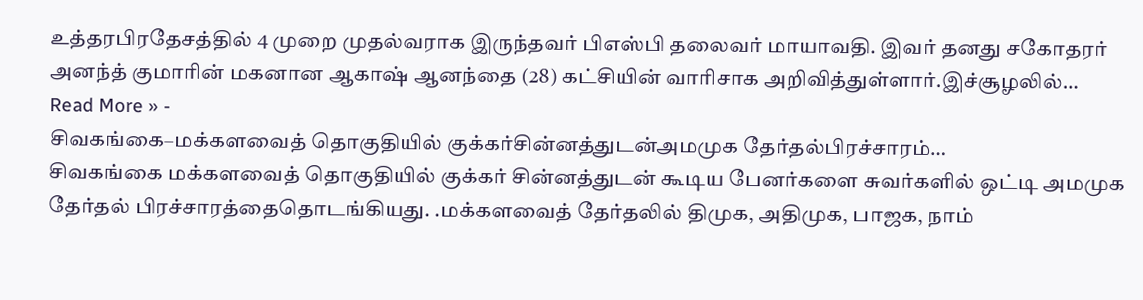உத்தரபிரதேசத்தில் 4 முறை முதல்வராக இருந்தவர் பிஎஸ்பி தலைவர் மாயாவதி. இவர் தனது சகோதரர் அனந்த் குமாரின் மகனான ஆகாஷ் ஆனந்தை (28) கட்சியின் வாரிசாக அறிவித்துள்ளார்.இச்சூழலில்…
Read More » -
சிவகங்கை–மக்களவைத் தொகுதியில் குக்கர்சின்னத்துடன்அமமுக தேர்தல்பிரச்சாரம்…
சிவகங்கை மக்களவைத் தொகுதியில் குக்கர் சின்னத்துடன் கூடிய பேனர்களை சுவர்களில் ஒட்டி அமமுக தேர்தல் பிரச்சாரத்தைதொடங்கியது. .மக்களவைத் தேர்தலில் திமுக, அதிமுக, பாஜக, நாம்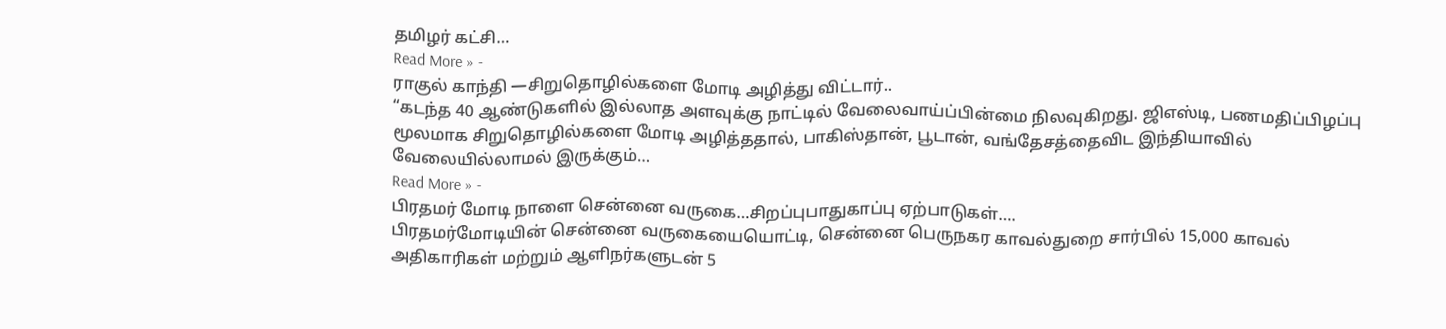தமிழர் கட்சி…
Read More » -
ராகுல் காந்தி —சிறுதொழில்களை மோடி அழித்து விட்டார்..
“கடந்த 40 ஆண்டுகளில் இல்லாத அளவுக்கு நாட்டில் வேலைவாய்ப்பின்மை நிலவுகிறது. ஜிஎஸ்டி, பணமதிப்பிழப்பு மூலமாக சிறுதொழில்களை மோடி அழித்ததால், பாகிஸ்தான், பூடான், வங்தேசத்தைவிட இந்தியாவில் வேலையில்லாமல் இருக்கும்…
Read More » -
பிரதமர் மோடி நாளை சென்னை வருகை…சிறப்புபாதுகாப்பு ஏற்பாடுகள்….
பிரதமர்மோடியின் சென்னை வருகையையொட்டி, சென்னை பெருநகர காவல்துறை சார்பில் 15,000 காவல் அதிகாரிகள் மற்றும் ஆளிநர்களுடன் 5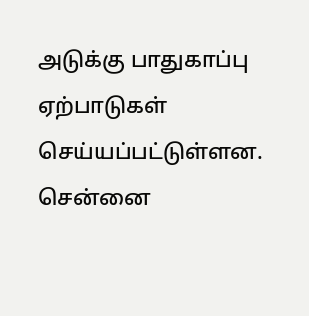அடுக்கு பாதுகாப்பு ஏற்பாடுகள் செய்யப்பட்டுள்ளன. சென்னை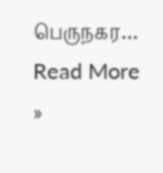பெருநகர…
Read More »